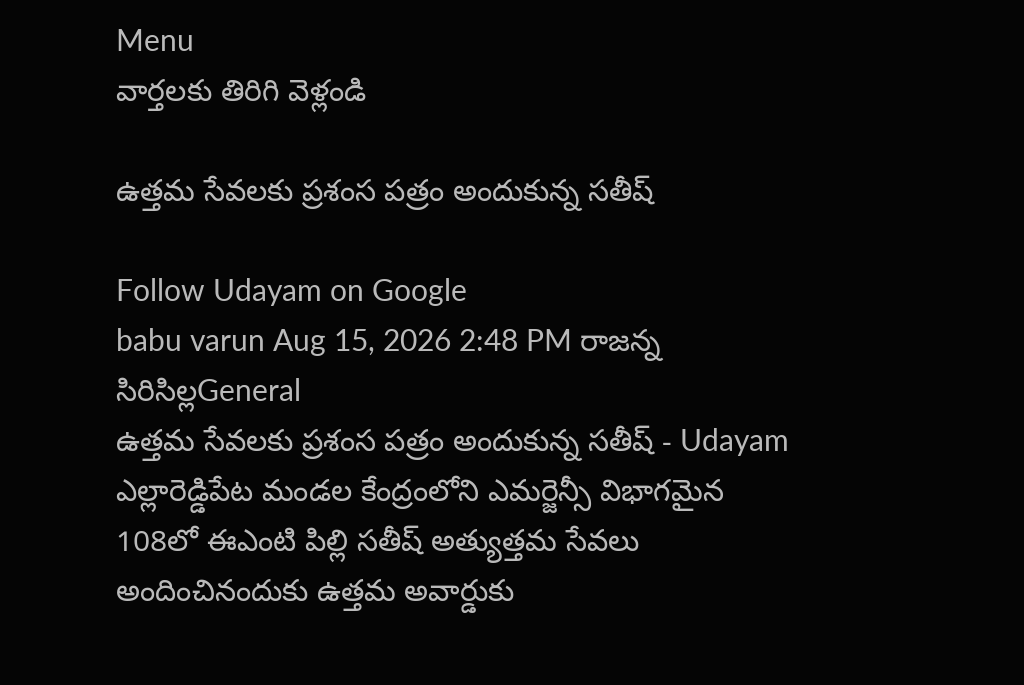Menu
వార్తలకు తిరిగి వెళ్లండి

ఉత్తమ సేవలకు ప్రశంస పత్రం అందుకున్న సతీష్

Follow Udayam on Google
babu varun Aug 15, 2026 2:48 PM రాజన్న సిరిసిల్లGeneral
ఉత్తమ సేవలకు ప్రశంస పత్రం అందుకున్న సతీష్ - Udayam
ఎల్లారెడ్డిపేట మండల కేంద్రంలోని ఎమర్జెన్సీ విభాగమైన 108లో ఈఎంటి పిల్లి సతీష్ అత్యుత్తమ సేవలు అందించినందుకు ఉత్తమ అవార్డుకు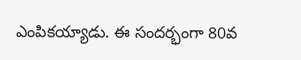ఎంపికయ్యాడు. ఈ సందర్భంగా 80వ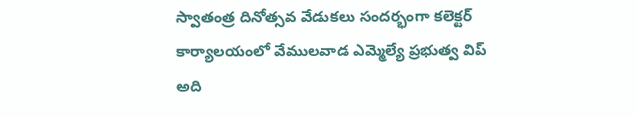స్వాతంత్ర దినోత్సవ వేడుకలు సందర్భంగా కలెక్టర్ కార్యాలయంలో వేములవాడ ఎమ్మెల్యే ప్రభుత్వ విప్ అది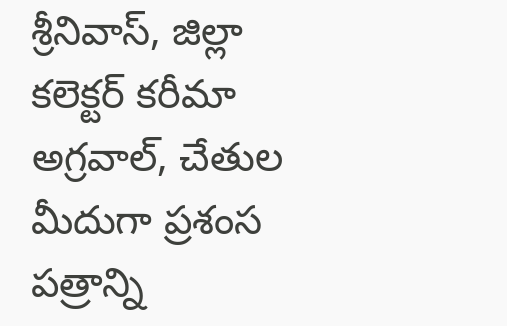శ్రీనివాస్, జిల్లా కలెక్టర్ కరీమా అగ్రవాల్, చేతుల మీదుగా ప్రశంస పత్రాన్ని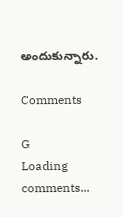అందుకున్నారు.

Comments

G
Loading comments...